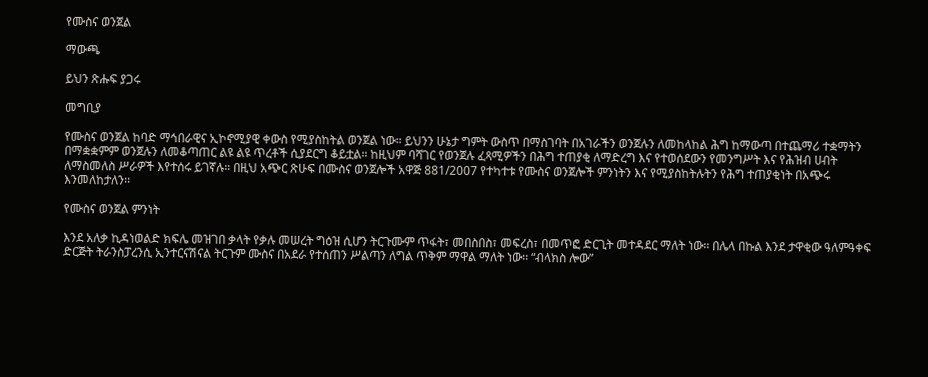የሙስና ወንጀል

ማውጫ

ይህን ጽሑፍ ያጋሩ

መግቢያ

የሙስና ወንጀል ከባድ ማኅበራዊና ኢኮኖሚያዊ ቀውስ የሚያስከትል ወንጀል ነው። ይህንን ሁኔታ ግምት ውስጥ በማስገባት በአገራችን ወንጀሉን ለመከላከል ሕግ ከማውጣ በተጨማሪ ተቋማትን በማቋቋምም ወንጀሉን ለመቆጣጠር ልዩ ልዩ ጥረቶች ሲያደርግ ቆይቷል። ከዚህም ባሻገር የወንጀሉ ፈጻሚዎችን በሕግ ተጠያቂ ለማድረግ እና የተወሰደውን የመንግሥት እና የሕዝብ ሀብት ለማስመለስ ሥራዎች እየተሰሩ ይገኛሉ። በዚህ አጭር ጽሁፍ በሙስና ወንጀሎች አዋጅ 881/2007 የተካተቱ የሙስና ወንጀሎች ምንነትን እና የሚያስከትሉትን የሕግ ተጠያቂነት በአጭሩ እንመለከታለን፡፡

የሙስና ወንጀል ምንነት

እንደ አለቃ ኪዳነወልድ ክፍሌ መዝገበ ቃላት የቃሉ መሠረት ግዕዝ ሲሆን ትርጉሙም ጥፋት፣ መበስበስ፣ መፍረስ፣ በመጥፎ ድርጊት መተዳደር ማለት ነው፡፡ በሌላ በኩል እንደ ታዋቂው ዓለምዓቀፍ ድርጅት ትራንስፓረንሲ ኢንተርናሽናል ትርጉም ሙስና በአደራ የተሰጠን ሥልጣን ለግል ጥቅም ማዋል ማለት ነው፡፡ “ብላክስ ሎው”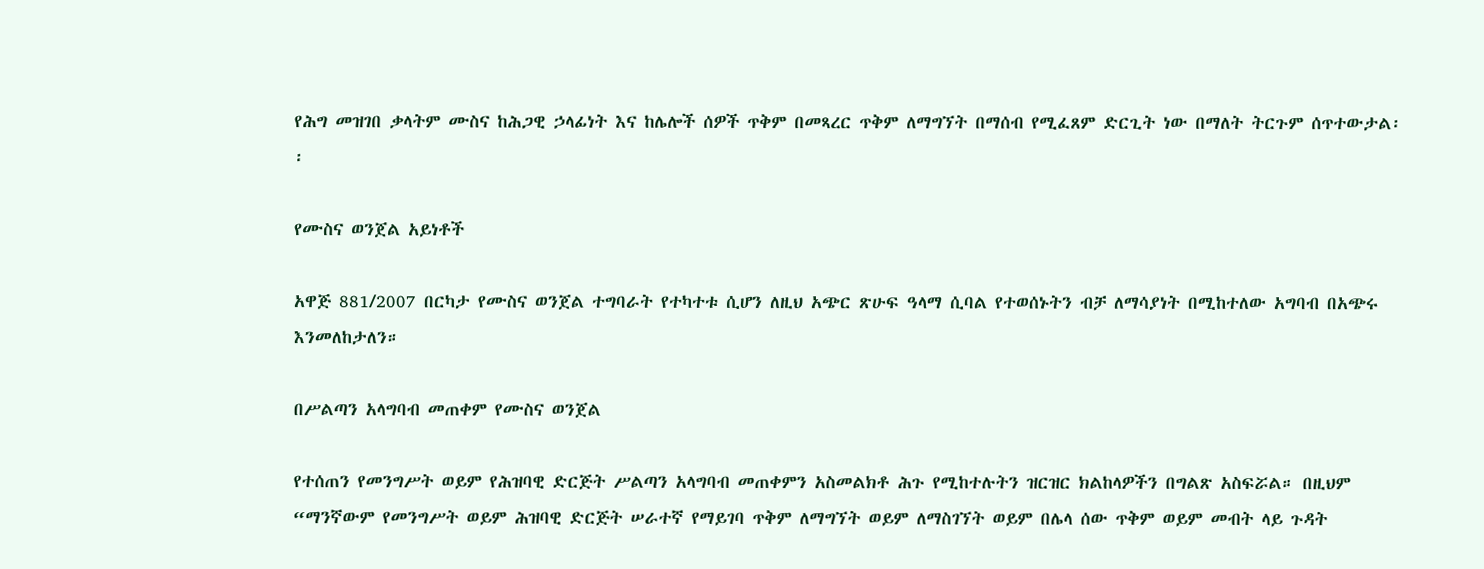የሕግ መዝገበ ቃላትም ሙስና ከሕጋዊ ኃላፊነት እና ከሌሎች ሰዎች ጥቅም በመጻረር ጥቅም ለማግኘት በማሰብ የሚፈጸም ድርጊት ነው በማለት ትርጉም ሰጥተውታል፡፡

የሙስና ወንጀል አይነቶች

አዋጅ 881/2007 በርካታ የሙስና ወንጀል ተግባራት የተካተቱ ሲሆን ለዚህ አጭር ጽሁፍ ዓላማ ሲባል የተወሰኑትን ብቻ ለማሳያነት በሚከተለው አግባብ በአጭሩ እንመለከታለን።

በሥልጣን አላግባብ መጠቀም የሙስና ወንጀል

የተሰጠን የመንግሥት ወይም የሕዝባዊ ድርጅት ሥልጣን አላግባብ መጠቀምን አስመልክቶ ሕጉ የሚከተሉትን ዝርዝር ክልከላዎችን በግልጽ አስፍሯል። በዚህም “ማንኛውም የመንግሥት ወይም ሕዝባዊ ድርጅት ሠራተኛ የማይገባ ጥቅም ለማግኘት ወይም ለማስገኘት ወይም በሌላ ሰው ጥቅም ወይም መብት ላይ ጉዳት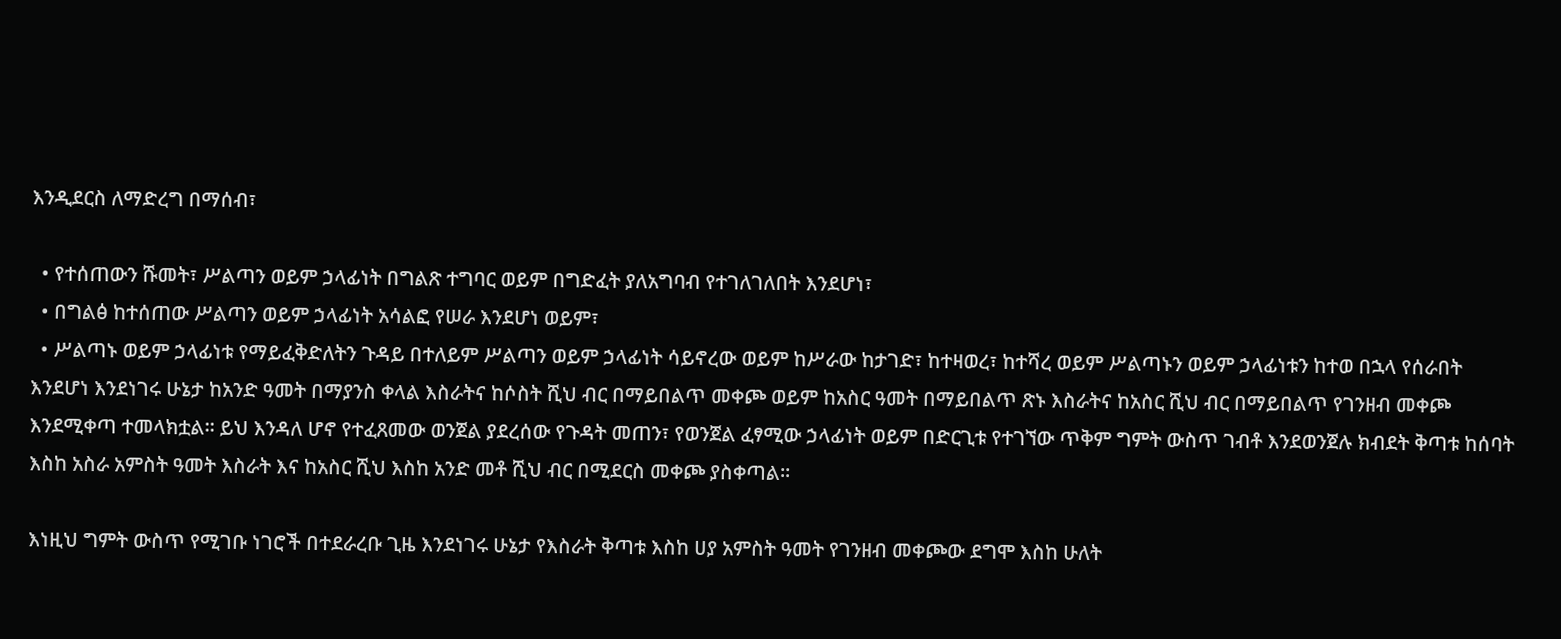እንዲደርስ ለማድረግ በማሰብ፣

  • የተሰጠውን ሹመት፣ ሥልጣን ወይም ኃላፊነት በግልጽ ተግባር ወይም በግድፈት ያለአግባብ የተገለገለበት እንደሆነ፣
  • በግልፅ ከተሰጠው ሥልጣን ወይም ኃላፊነት አሳልፎ የሠራ እንደሆነ ወይም፣
  • ሥልጣኑ ወይም ኃላፊነቱ የማይፈቅድለትን ጉዳይ በተለይም ሥልጣን ወይም ኃላፊነት ሳይኖረው ወይም ከሥራው ከታገድ፣ ከተዛወረ፣ ከተሻረ ወይም ሥልጣኑን ወይም ኃላፊነቱን ከተወ በኋላ የሰራበት እንደሆነ እንደነገሩ ሁኔታ ከአንድ ዓመት በማያንስ ቀላል እስራትና ከሶስት ሺህ ብር በማይበልጥ መቀጮ ወይም ከአስር ዓመት በማይበልጥ ጽኑ እስራትና ከአስር ሺህ ብር በማይበልጥ የገንዘብ መቀጮ እንደሚቀጣ ተመላክቷል። ይህ እንዳለ ሆኖ የተፈጸመው ወንጀል ያደረሰው የጉዳት መጠን፣ የወንጀል ፈፃሚው ኃላፊነት ወይም በድርጊቱ የተገኘው ጥቅም ግምት ውስጥ ገብቶ እንደወንጀሉ ክብደት ቅጣቱ ከሰባት እስከ አስራ አምስት ዓመት እስራት እና ከአስር ሺህ እስከ አንድ መቶ ሺህ ብር በሚደርስ መቀጮ ያስቀጣል፡፡

እነዚህ ግምት ውስጥ የሚገቡ ነገሮች በተደራረቡ ጊዜ እንደነገሩ ሁኔታ የእስራት ቅጣቱ እስከ ሀያ አምስት ዓመት የገንዘብ መቀጮው ደግሞ እስከ ሁለት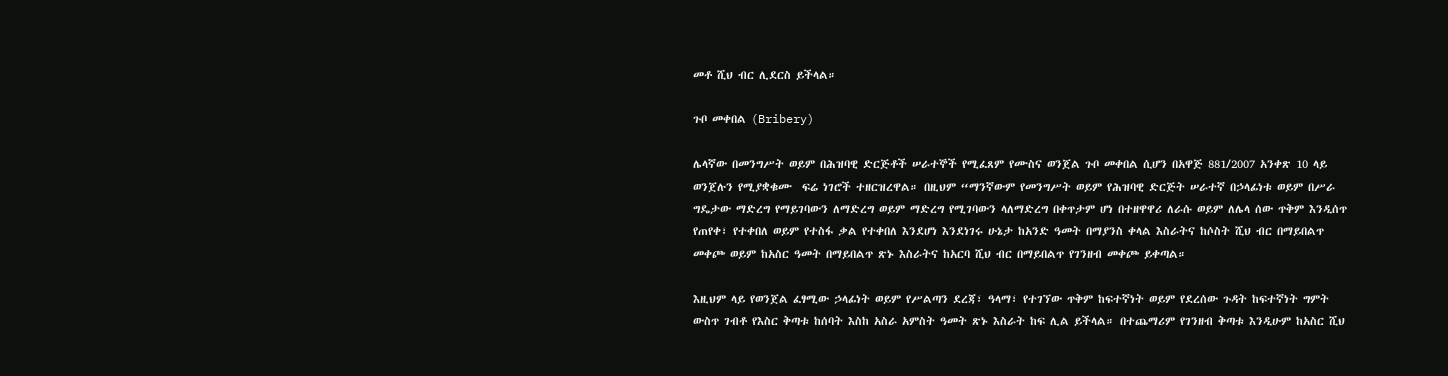መቶ ሺህ ብር ሊደርስ ይችላል።

ጉቦ መቀበል (Bribery)

ሌላኛው በመንግሥት ወይም በሕዝባዊ ድርጅቶች ሠራተኞች የሚፈጸም የሙስና ወንጀል ጉቦ መቀበል ሲሆን በአዋጅ 881/2007 አንቀጽ 10 ላይ ወንጀሉን የሚያቋቁሙ  ፍሬ ነገሮች ተዘርዝረዋል። በዚህም “ማንኛውም የመንግሥት ወይም የሕዝባዊ ድርጅት ሠራተኛ በኃላፊነቱ ወይም በሥራ ግዴታው ማድረግ የማይገባውን ለማድረግ ወይም ማድረግ የሚገባውን ላለማድረግ በቀጥታም ሆነ በተዘዋዋሪ ለራሱ ወይም ለሌላ ሰው ጥቅም እንዲሰጥ የጠየቀ፣ የተቀበለ ወይም የተስፋ ቃል የተቀበለ እንደሆነ እንደነገሩ ሁኔታ ከአንድ ዓመት በማያንስ ቀላል እስራትና ከሶስት ሺህ ብር በማይበልጥ መቀጮ ወይም ከአስር ዓመት በማይበልጥ ጽኑ እስራትና ከአርባ ሺህ ብር በማይበልጥ የገንዘብ መቀጮ ይቀጣል።

እዚህም ላይ የወንጀል ፈፃሚው ኃላፊነት ወይም የሥልጣን ደረጃ፣ ዓላማ፣ የተገኘው ጥቅም ከፍተኛነት ወይም የደረሰው ጉዳት ከፍተኛነት ግምት ውስጥ ገብቶ የእስር ቅጣቱ ከሰባት እስከ አስራ አምስት ዓመት ጽኑ እስራት ከፍ ሊል ይችላል። በተጨማሪም የገንዘብ ቅጣቱ እንዲሁም ከአስር ሺህ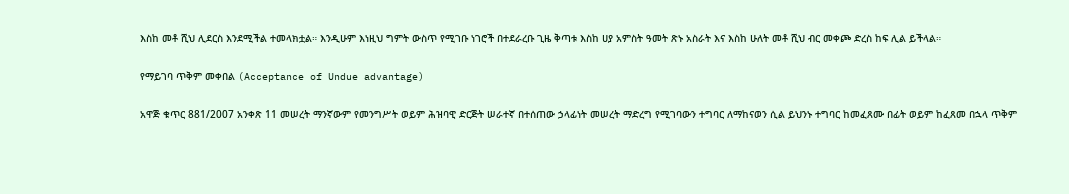እስከ መቶ ሺህ ሊደርስ እንደሚችል ተመላክቷል። እንዲሁም እነዚህ ግምት ውስጥ የሚገቡ ነገሮች በተደራረቡ ጊዜ ቅጣቱ እስከ ሀያ አምስት ዓመት ጽኑ አስራት እና እስከ ሁለት መቶ ሺህ ብር መቀጮ ድረስ ከፍ ሊል ይችላል።

የማይገባ ጥቅም መቀበል (Acceptance of Undue advantage)

አዋጅ ቁጥር 881/2007 አንቀጽ 11 መሠረት ማንኛውም የመንግሥት ወይም ሕዝባዊ ድርጅት ሠራተኛ በተሰጠው ኃላፊነት መሠረት ማድረግ የሚገባውን ተግባር ለማከናወን ሲል ይህንኑ ተግባር ከመፈጸሙ በፊት ወይም ከፈጸመ በኋላ ጥቅም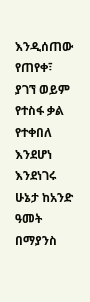እንዲሰጠው የጠየቀ፣ ያገኘ ወይም የተስፋ ቃል የተቀበለ እንደሆነ እንደነገሩ ሁኔታ ከአንድ ዓመት በማያንስ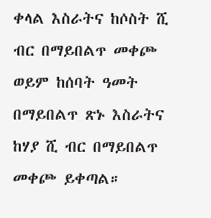ቀላል እስራትና ከሶስት ሺ ብር በማይበልጥ መቀጮ ወይም ከሰባት ዓመት በማይበልጥ ጽኑ እስራትና ከሃያ ሺ ብር በማይበልጥ መቀጮ ይቀጣል።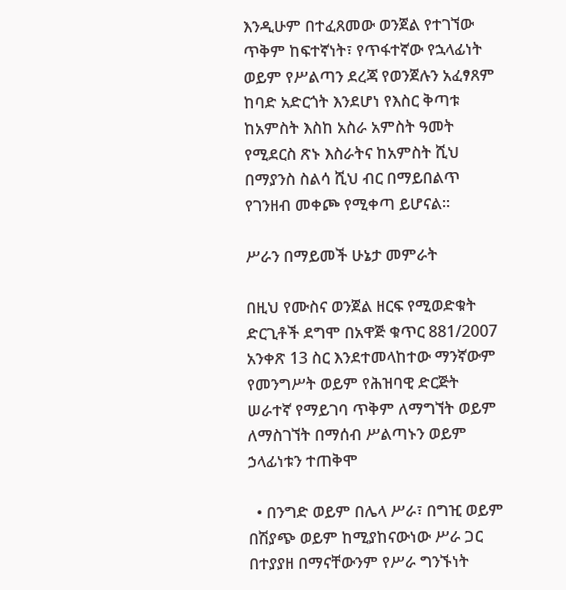እንዲሁም በተፈጸመው ወንጀል የተገኘው ጥቅም ከፍተኛነት፣ የጥፋተኛው የኋላፊነት ወይም የሥልጣን ደረጃ የወንጀሉን አፈፃጸም ከባድ አድርጎት እንደሆነ የእስር ቅጣቱ ከአምስት እስከ አስራ አምስት ዓመት የሚደርስ ጽኑ እስራትና ከአምስት ሺህ በማያንስ ስልሳ ሺህ ብር በማይበልጥ የገንዘብ መቀጮ የሚቀጣ ይሆናል።

ሥራን በማይመች ሁኔታ መምራት

በዚህ የሙስና ወንጀል ዘርፍ የሚወድቁት ድርጊቶች ደግሞ በአዋጅ ቁጥር 881/2007 አንቀጽ 13 ስር እንደተመላከተው ማንኛውም የመንግሥት ወይም የሕዝባዊ ድርጅት ሠራተኛ የማይገባ ጥቅም ለማግኘት ወይም ለማስገኘት በማሰብ ሥልጣኑን ወይም ኃላፊነቱን ተጠቅሞ

  • በንግድ ወይም በሌላ ሥራ፣ በግዢ ወይም በሽያጭ ወይም ከሚያከናውነው ሥራ ጋር በተያያዘ በማናቸውንም የሥራ ግንኙነት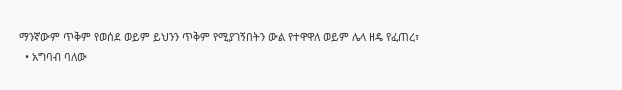ማንኛውም ጥቅም የወሰደ ወይም ይህንን ጥቅም የሚያገኝበትን ውል የተዋዋለ ወይም ሌላ ዘዴ የፈጠረ፣
  • አግባብ ባለው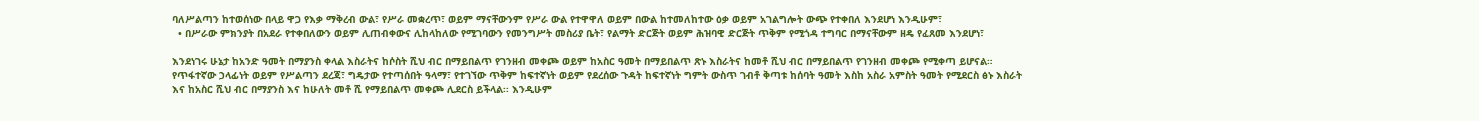ባለሥልጣን ከተወሰነው በላይ ዋጋ የእቃ ማቅረብ ውል፣ የሥራ መቋረጥ፣ ወይም ማናቸውንም የሥራ ውል የተዋዋለ ወይም በውል ከተመለከተው ዕቃ ወይም አገልግሎት ውጭ የተቀበለ እንደሆነ እንዲሁም፣
  • በሥራው ምክንያት በአደራ የተቀበለውን ወይም ሊጠብቀውና ሊከላከለው የሚገባውን የመንግሥት መስሪያ ቤት፣ የልማት ድርጅት ወይም ሕዝባዊ ድርጅት ጥቅም የሚጎዳ ተግባር በማናቸውም ዘዴ የፈጸመ እንደሆነ፣

እንደነገሩ ሁኔታ ከአንድ ዓመት በማያንስ ቀላል እስራትና ከሶስት ሺህ ብር በማይበልጥ የገንዘብ መቀጮ ወይም ከአስር ዓመት በማይበልጥ ጽኑ እስራትና ከመቶ ሺህ ብር በማይበልጥ የገንዘብ መቀጮ የሚቀጣ ይሆናል። የጥፋተኛው ኃላፊነት ወይም የሥልጣን ደረጃ፣ ግዴታው የተጣሰበት ዓላማ፣ የተገኘው ጥቅም ከፍተኛነት ወይም የደረሰው ጉዳት ከፍተኛነት ግምት ውስጥ ገብቶ ቅጣቱ ከሰባት ዓመት እስከ አስራ አምስት ዓመት የሚደርስ ፅኑ እስራት እና ከአስር ሺህ ብር በማያንስ እና ከሁለት መቶ ሺ የማይበልጥ መቀጮ ሊደርስ ይችላል፡፡ እንዲሁም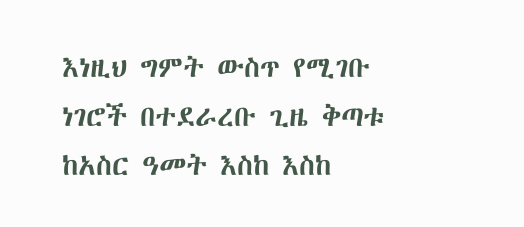እነዚህ ግምት ውስጥ የሚገቡ ነገሮች በተደራረቡ ጊዜ ቅጣቱ ከአስር ዓመት እስከ እስከ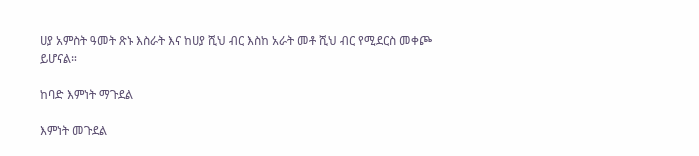ሀያ አምስት ዓመት ጽኑ እስራት እና ከሀያ ሺህ ብር እስከ አራት መቶ ሺህ ብር የሚደርስ መቀጮ ይሆናል።

ከባድ እምነት ማጉደል

እምነት መጉደል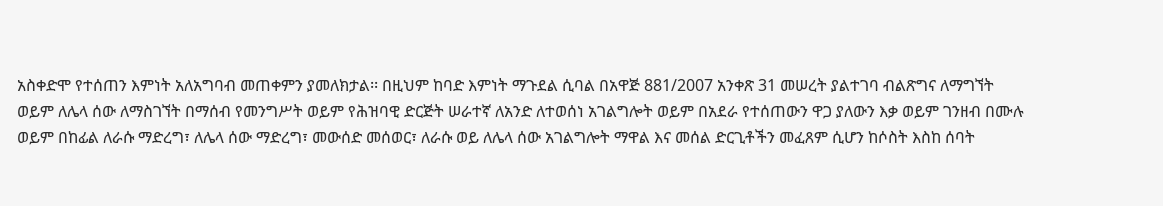አስቀድሞ የተሰጠን እምነት አለአግባብ መጠቀምን ያመለክታል፡፡ በዚህም ከባድ እምነት ማጉደል ሲባል በአዋጅ 881/2007 አንቀጽ 31 መሠረት ያልተገባ ብልጽግና ለማግኘት ወይም ለሌላ ሰው ለማስገኘት በማሰብ የመንግሥት ወይም የሕዝባዊ ድርጅት ሠራተኛ ለአንድ ለተወሰነ አገልግሎት ወይም በአደራ የተሰጠውን ዋጋ ያለውን እቃ ወይም ገንዘብ በሙሉ ወይም በከፊል ለራሱ ማድረግ፣ ለሌላ ሰው ማድረግ፣ መውሰድ መሰወር፣ ለራሱ ወይ ለሌላ ሰው አገልግሎት ማዋል እና መሰል ድርጊቶችን መፈጸም ሲሆን ከሶስት እስከ ሰባት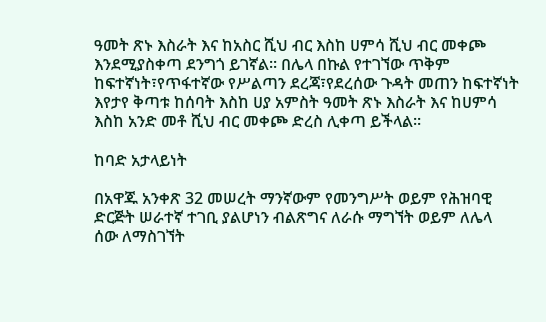ዓመት ጽኑ እስራት እና ከአስር ሺህ ብር እስከ ሀምሳ ሺህ ብር መቀጮ እንደሚያስቀጣ ደንግጎ ይገኛል፡፡ በሌላ በኩል የተገኘው ጥቅም ከፍተኛነት፣የጥፋተኛው የሥልጣን ደረጃ፣የደረሰው ጉዳት መጠን ከፍተኛነት እየታየ ቅጣቱ ከሰባት እስከ ሀያ አምስት ዓመት ጽኑ እስራት እና ከሀምሳ እስከ አንድ መቶ ሺህ ብር መቀጮ ድረስ ሊቀጣ ይችላል።

ከባድ አታላይነት

በአዋጁ አንቀጽ 32 መሠረት ማንኛውም የመንግሥት ወይም የሕዝባዊ ድርጅት ሠራተኛ ተገቢ ያልሆነን ብልጽግና ለራሱ ማግኘት ወይም ለሌላ ሰው ለማስገኘት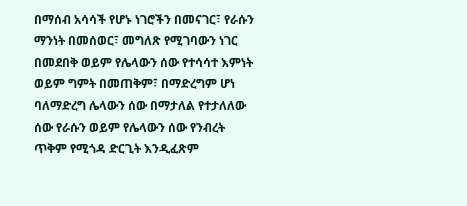በማሰብ አሳሳች የሆኑ ነገሮችን በመናገር፣ የራሱን ማንነት በመሰወር፣ መግለጽ የሚገባውን ነገር በመደበቅ ወይም የሌላውን ሰው የተሳሳተ እምነት ወይም ግምት በመጠቅም፣ በማድረግም ሆነ ባለማድረግ ሌላውን ሰው በማታለል የተታለለው ሰው የራሱን ወይም የሌላውን ሰው የንብረት ጥቅም የሚጎዳ ድርጊት እንዲፈጽም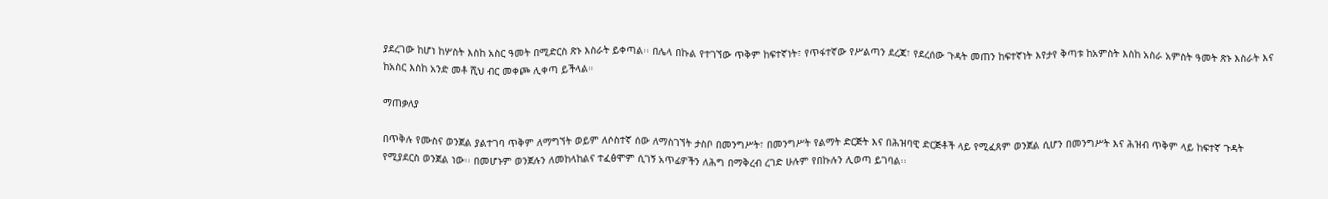ያደረገው ከሆነ ከሦስት እስከ አስር ዓመት በሚድርስ ጽኑ እስራት ይቀጣል፡፡ በሌላ በኩል የተገኘው ጥቅም ከፍተኛነት፣ የጥፋተኛው የሥልጣን ደረጃ፣ የደረሰው ጉዳት መጠን ከፍተኛነት እየታየ ቅጣቱ ከአምስት እስከ አስራ አምስት ዓመት ጽኑ እስራት እና ከአስር እስከ አንድ መቶ ሺህ ብር መቀጮ ሊቀጣ ይችላል።

ማጠቃለያ

በጥቅሉ የሙስና ወንጀል ያልተገባ ጥቅም ለማግኘት ወይም ለሶስተኛ ሰው ለማስገኘት ታስቦ በመንግሥት፣ በመንግሥት የልማት ድርጅት እና በሕዝባዊ ድርጅቶች ላይ የሚፈጸም ወንጀል ሲሆን በመንግሥት እና ሕዝብ ጥቅም ላይ ከፍተኛ ጉዳት የሚያደርስ ወንጀል ነው፡፡ በመሆኑም ወንጀሉን ለመከላከልና ተፈፅሞም ሲገኝ አጥፊዎችን ለሕግ በማቅረብ ረገድ ሁሉም የበኩሉን ሊወጣ ይገባል፡፡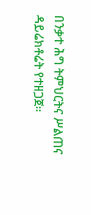በንቃተ ሕግ ትምህርትና ሥልጠና ዳይሬክቶሬት የተዘጋጀ።